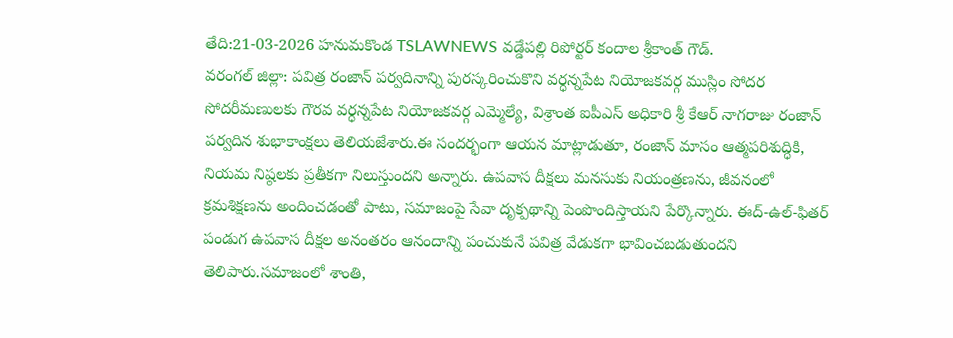తేది:21-03-2026 హనుమకొండ TSLAWNEWS వడ్డేపల్లి రిపోర్టర్ కందాల శ్రీకాంత్ గౌడ్.
వరంగల్ జిల్లా: పవిత్ర రంజాన్ పర్వదినాన్ని పురస్కరించుకొని వర్ధన్నపేట నియోజకవర్గ ముస్లిం సోదర సోదరీమణులకు గౌరవ వర్ధన్నపేట నియోజకవర్గ ఎమ్మెల్యే, విశ్రాంత ఐపీఎస్ అధికారి శ్రీ కేఆర్ నాగరాజు రంజాన్ పర్వదిన శుభాకాంక్షలు తెలియజేశారు.ఈ సందర్భంగా ఆయన మాట్లాడుతూ, రంజాన్ మాసం ఆత్మపరిశుద్ధికి, నియమ నిష్ఠలకు ప్రతీకగా నిలుస్తుందని అన్నారు. ఉపవాస దీక్షలు మనసుకు నియంత్రణను, జీవనంలో క్రమశిక్షణను అందించడంతో పాటు, సమాజంపై సేవా దృక్పథాన్ని పెంపొందిస్తాయని పేర్కొన్నారు. ఈద్-ఉల్-ఫితర్ పండుగ ఉపవాస దీక్షల అనంతరం ఆనందాన్ని పంచుకునే పవిత్ర వేడుకగా భావించబడుతుందని తెలిపారు.సమాజంలో శాంతి,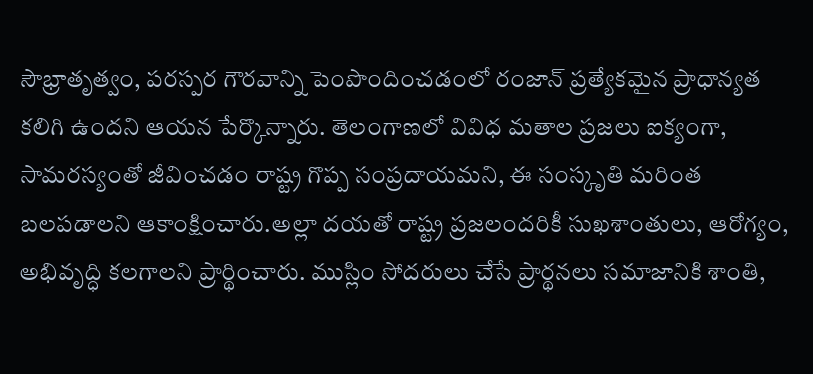సౌభ్రాతృత్వం, పరస్పర గౌరవాన్ని పెంపొందించడంలో రంజాన్ ప్రత్యేకమైన ప్రాధాన్యత కలిగి ఉందని ఆయన పేర్కొన్నారు. తెలంగాణలో వివిధ మతాల ప్రజలు ఐక్యంగా, సామరస్యంతో జీవించడం రాష్ట్ర గొప్ప సంప్రదాయమని, ఈ సంస్కృతి మరింత బలపడాలని ఆకాంక్షించారు.అల్లా దయతో రాష్ట్ర ప్రజలందరికీ సుఖశాంతులు, ఆరోగ్యం, అభివృద్ధి కలగాలని ప్రార్థించారు. ముస్లిం సోదరులు చేసే ప్రార్థనలు సమాజానికి శాంతి,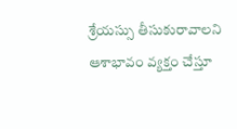శ్రేయస్సు తీసుకురావాలని ఆశాభావం వ్యక్తం చేస్తూ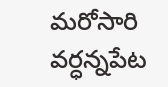మరోసారి వర్ధన్నపేట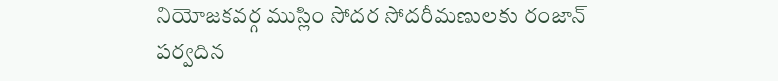నియోజకవర్గ ముస్లిం సోదర సోదరీమణులకు రంజాన్ పర్వదిన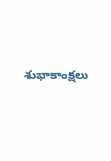శుభాకాంక్షలు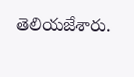తెలియజేశారు.